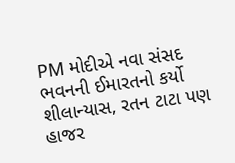PM મોદીએ નવા સંસદ ભવનની ઈમારતનો કર્યો શીલાન્યાસ, રતન ટાટા પણ હાજર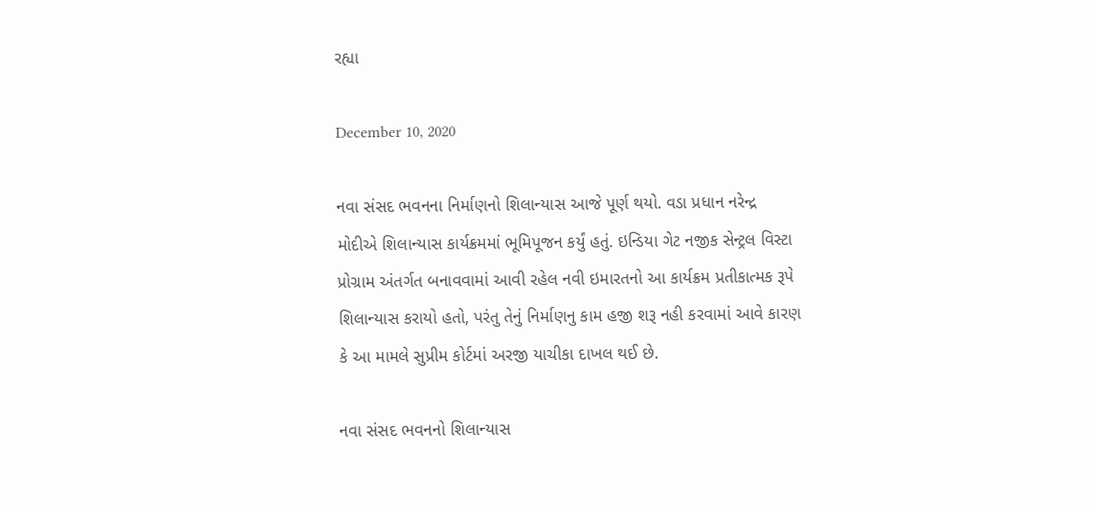રહ્યા

December 10, 2020

નવા સંસદ ભવનના નિર્માણનો શિલાન્યાસ આજે પૂર્ણ થયો. વડા પ્રધાન નરેન્દ્ર મોદીએ શિલાન્યાસ કાર્યક્રમમાં ભૂમિપૂજન કર્યું હતું. ઇન્ડિયા ગેટ નજીક સેન્ટ્રલ વિસ્ટા પ્રોગ્રામ અંતર્ગત બનાવવામાં આવી રહેલ નવી ઇમારતનો આ કાર્યક્રમ પ્રતીકાત્મક રૂપે શિલાન્યાસ કરાયો હતો, પરંતુ તેનું નિર્માણનુ કામ હજી શરૂ નહી કરવામાં આવે કારણ કે આ મામલે સુપ્રીમ કોર્ટમાં અરજી યાચીકા દાખલ થઈ છે.

નવા સંસદ ભવનનો શિલાન્યાસ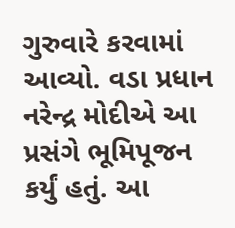ગુરુવારે કરવામાં આવ્યો. વડા પ્રધાન નરેન્દ્ર મોદીએ આ પ્રસંગે ભૂમિપૂજન કર્યું હતું. આ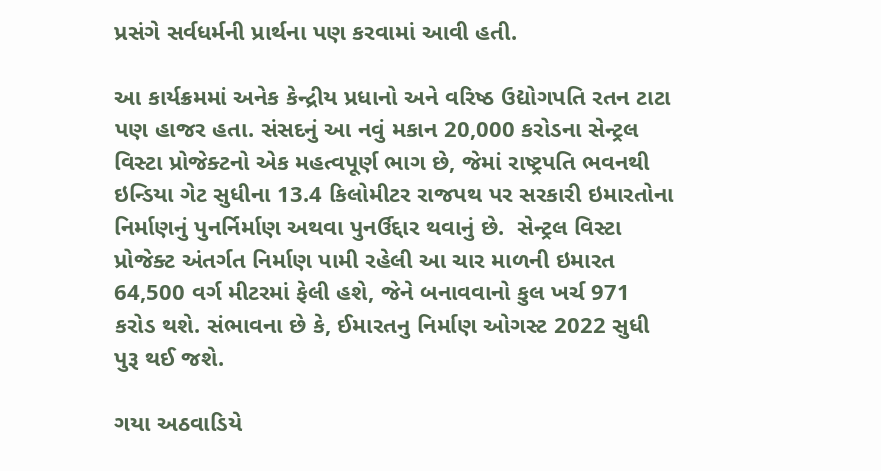પ્રસંગે સર્વધર્મની પ્રાર્થના પણ કરવામાં આવી હતી.

આ કાર્યક્રમમાં અનેક કેન્દ્રીય પ્રધાનો અને વરિષ્ઠ ઉદ્યોગપતિ રતન ટાટા પણ હાજર હતા. સંસદનું આ નવું મકાન 20,000 કરોડના સેન્ટ્રલ વિસ્ટા પ્રોજેક્ટનો એક મહત્વપૂર્ણ ભાગ છે, જેમાં રાષ્ટ્રપતિ ભવનથી ઇન્ડિયા ગેટ સુધીના 13.4 કિલોમીટર રાજપથ પર સરકારી ઇમારતોના નિર્માણનું પુનર્નિર્માણ અથવા પુનર્ઉદ્દાર થવાનું છે.  સેન્ટ્રલ વિસ્ટા પ્રોજેક્ટ અંતર્ગત નિર્માણ પામી રહેલી આ ચાર માળની ઇમારત  64,500 વર્ગ મીટરમાં ફેલી હશે, જેને બનાવવાનો કુલ ખર્ચ 971 કરોડ થશે. સંભાવના છે કે, ઈમારતનુ નિર્માણ ઓગસ્ટ 2022 સુધી પુરૂ થઈ જશે.

ગયા અઠવાડિયે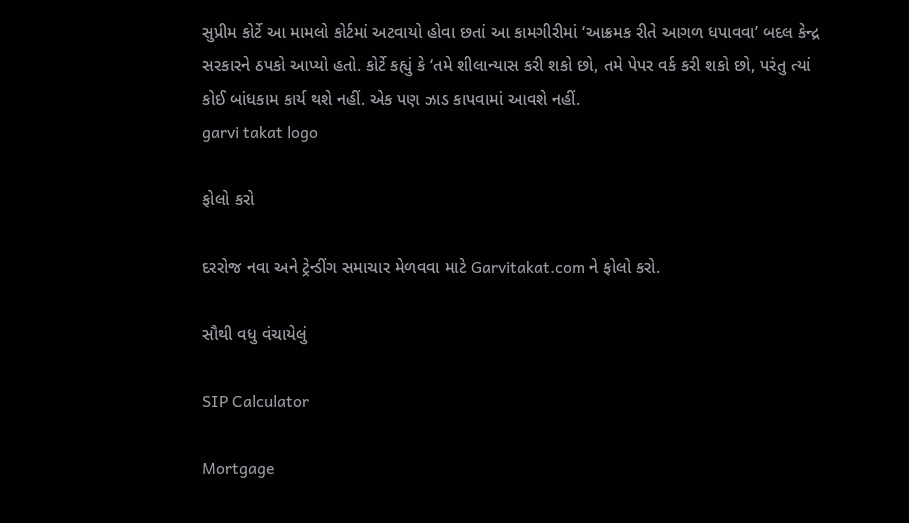સુપ્રીમ કોર્ટે આ મામલો કોર્ટમાં અટવાયો હોવા છતાં આ કામગીરીમાં ‘આક્રમક રીતે આગળ ધપાવવા’ બદલ કેન્દ્ર સરકારને ઠપકો આપ્યો હતો. કોર્ટે કહ્યું કે ‘તમે શીલાન્યાસ કરી શકો છો, તમે પેપર વર્ક કરી શકો છો, પરંતુ ત્યાં કોઈ બાંધકામ કાર્ય થશે નહીં. એક પણ ઝાડ કાપવામાં આવશે નહીં.
garvi takat logo

ફોલો કરો

દરરોજ નવા અને ટ્રેન્ડીંગ સમાચાર મેળવવા માટે Garvitakat.com ને ફોલો કરો.

સૌથી વધુ વંચાયેલું

SIP Calculator

Mortgage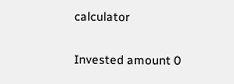calculator

Invested amount 0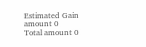Estimated Gain amount 0
Total amount 0